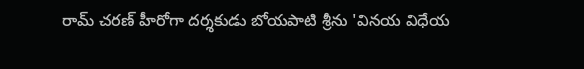రామ్ చరణ్ హీరోగా దర్శకుడు బోయపాటి శ్రీను 'వినయ విధేయ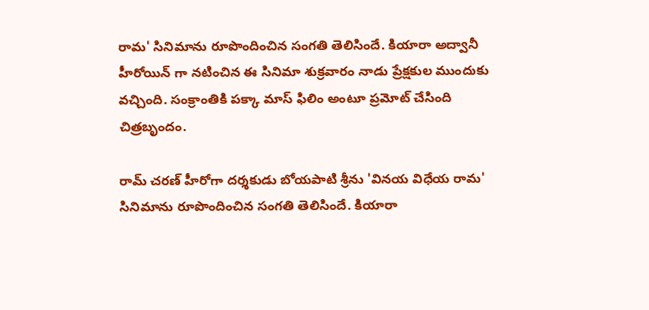రామ' సినిమాను రూపొందించిన సంగతి తెలిసిందే. కియారా అద్వానీ హీరోయిన్ గా నటించిన ఈ సినిమా శుక్రవారం నాడు ప్రేక్షకుల ముందుకు వచ్చింది. సంక్రాంతికి పక్కా మాస్ ఫిలిం అంటూ ప్రమోట్ చేసింది చిత్రబృందం.

రామ్ చరణ్ హీరోగా దర్శకుడు బోయపాటి శ్రీను 'వినయ విధేయ రామ' సినిమాను రూపొందించిన సంగతి తెలిసిందే. కియారా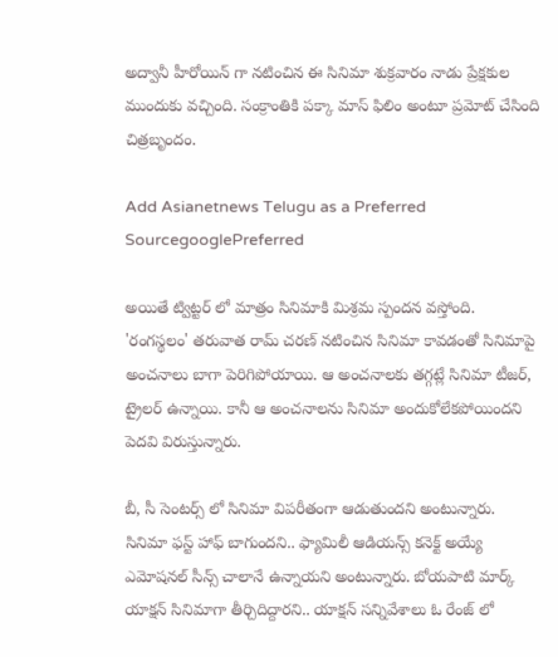అద్వానీ హీరోయిన్ గా నటించిన ఈ సినిమా శుక్రవారం నాడు ప్రేక్షకుల ముందుకు వచ్చింది. సంక్రాంతికి పక్కా మాస్ ఫిలిం అంటూ ప్రమోట్ చేసింది చిత్రబృందం.

Add Asianetnews Telugu as a Preferred SourcegooglePreferred

అయితే ట్విట్టర్ లో మాత్రం సినిమాకి మిశ్రమ స్పందన వస్తోంది. 'రంగస్థలం' తరువాత రామ్ చరణ్ నటించిన సినిమా కావడంతో సినిమాపై అంచనాలు బాగా పెరిగిపోయాయి. ఆ అంచనాలకు తగ్గట్లే సినిమా టీజర్, ట్రైలర్ ఉన్నాయి. కానీ ఆ అంచనాలను సినిమా అందుకోలేకపోయిందని పెదవి విరుస్తున్నారు.

బీ, సీ సెంటర్స్ లో సినిమా విపరీతంగా ఆడుతుందని అంటున్నారు. సినిమా ఫస్ట్ హాఫ్ బాగుందని.. ఫ్యామిలీ ఆడియన్స్ కనెక్ట్ అయ్యే ఎమోషనల్ సీన్స్ చాలానే ఉన్నాయని అంటున్నారు. బోయపాటి మార్క్ యాక్షన్ సినిమాగా తీర్చిదిద్దారని.. యాక్షన్ సన్నివేశాలు ఓ రేంజ్ లో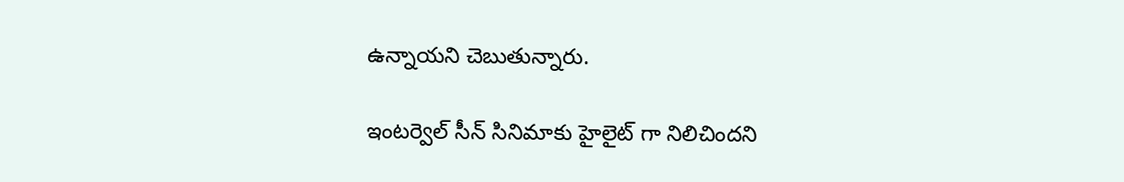ఉన్నాయని చెబుతున్నారు.

ఇంటర్వెల్ సీన్ సినిమాకు హైలైట్ గా నిలిచిందని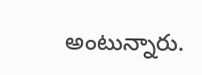అంటున్నారు.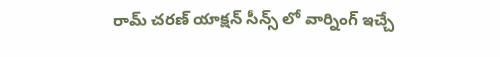రామ్ చరణ్ యాక్షన్ సీన్స్ లో వార్నింగ్ ఇచ్చే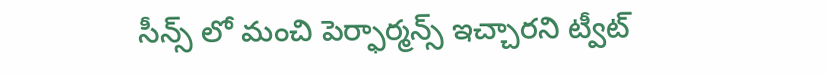సీన్స్ లో మంచి పెర్ఫార్మన్స్ ఇచ్చారని ట్వీట్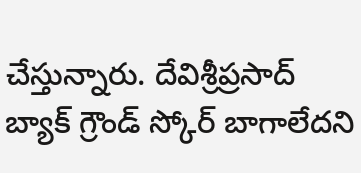చేస్తున్నారు. దేవిశ్రీప్రసాద్ బ్యాక్ గ్రౌండ్ స్కోర్ బాగాలేదని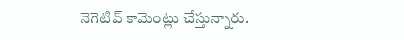నెగెటివ్ కామెంట్లు చేస్తున్నారు.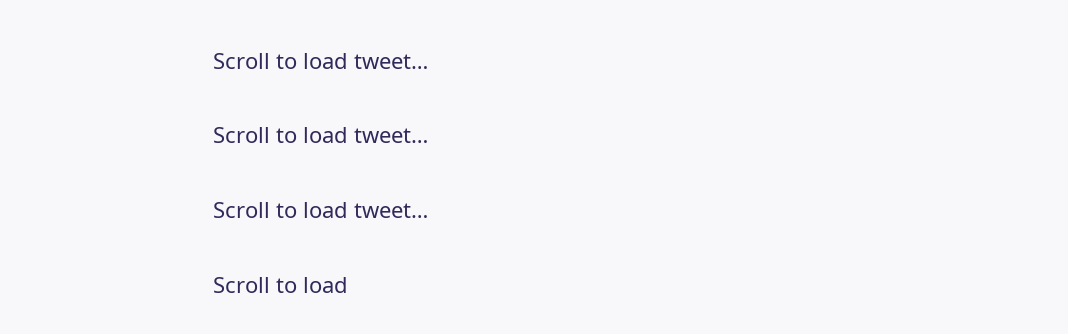Scroll to load tweet…

Scroll to load tweet…

Scroll to load tweet…

Scroll to load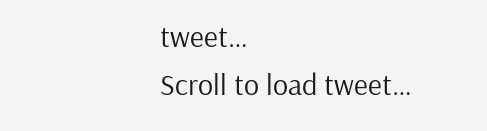tweet…
Scroll to load tweet…